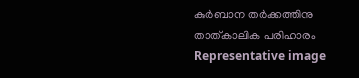കുര്‍ബാന തര്‍ക്കത്തിനു താത്കാലിക പരിഹാരം Representative image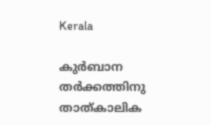Kerala

കുര്‍ബാന തര്‍ക്കത്തിനു താത്കാലിക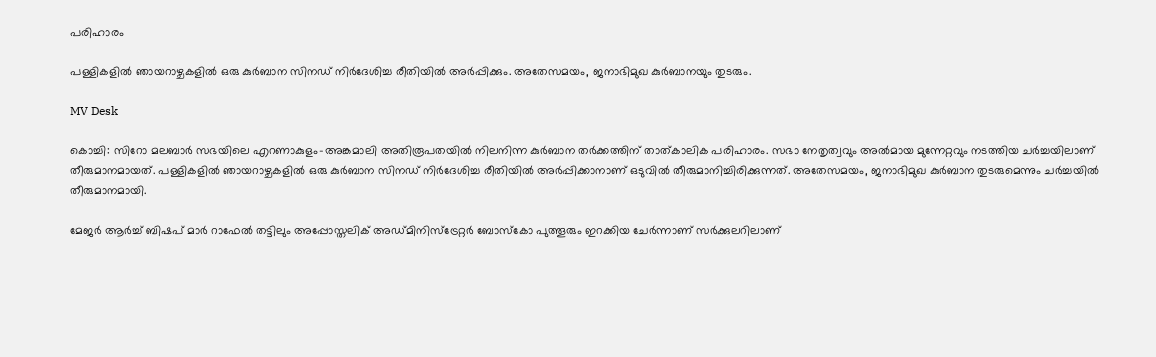പരിഹാരം

പള്ളികളില്‍ ഞായറാഴ്ചകളില്‍ ഒരു കുര്‍ബാന സിനഡ് നിര്‍ദേശിച്ച രീതിയില്‍ അര്‍പ്പിക്കും. അതേസമയം, ജനാഭിമുഖ കുര്‍ബാനയും തുടരും.

MV Desk

കൊച്ചി: സിറോ മലബാര്‍ സഭയിലെ എറണാകുളം-അങ്കമാലി അതിരൂപതയില്‍ നിലനിന്ന കുര്‍ബാന തര്‍ക്കത്തിന് താത്കാലിക പരിഹാരം. സഭാ നേതൃത്വവും അല്‍മായ മുന്നേറ്റവും നടത്തിയ ചര്‍ച്ചയിലാണ് തീരുമാനമായത്. പള്ളികളില്‍ ഞായറാഴ്ചകളില്‍ ഒരു കുര്‍ബാന സിനഡ് നിര്‍ദേശിച്ച രീതിയില്‍ അര്‍പ്പിക്കാനാണ് ഒടുവില്‍ തീരുമാനിച്ചിരിക്കുന്നത്. അതേസമയം, ജനാഭിമുഖ കുര്‍ബാന തുടരുമെന്നും ചര്‍ച്ചയില്‍ തീരുമാനമായി.

മേജര്‍ ആര്‍ച്ച് ബിഷപ് മാര്‍ റാഫേല്‍ തട്ടിലും അപ്പോസ്തലിക് അഡ്മിനിസ്‌ട്രേറ്റര്‍ ബോസ്‌കോ പുത്തൂരും ഇറക്കിയ ചേര്‍ന്നാണ് സര്‍ക്കുലറിലാണ്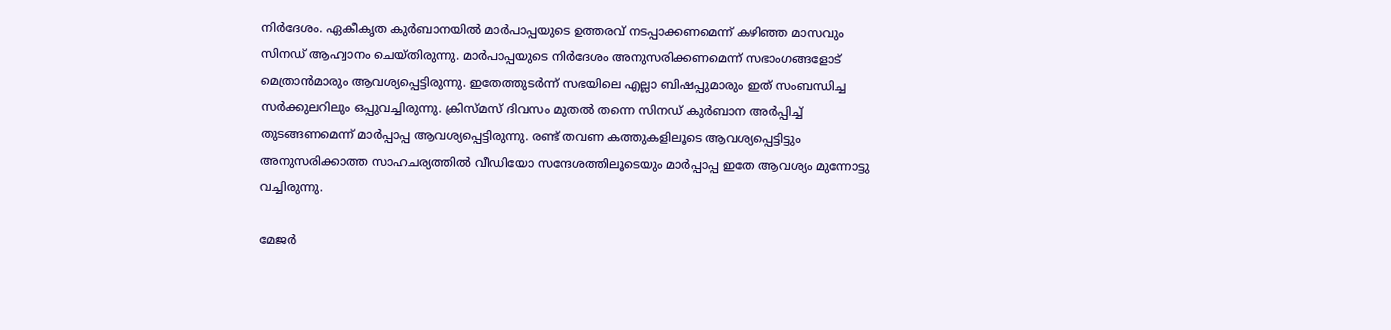നിര്‍ദേശം. ഏകീകൃത കുര്‍ബാനയില്‍ മാര്‍പാപ്പയുടെ ഉത്തരവ് നടപ്പാക്കണമെന്ന് കഴിഞ്ഞ മാസവും സിനഡ് ആഹ്വാനം ചെയ്തിരുന്നു. മാര്‍പാപ്പയുടെ നിര്‍ദേശം അനുസരിക്കണമെന്ന് സഭാംഗങ്ങളോട് മെത്രാന്‍മാരും ആവശ്യപ്പെട്ടിരുന്നു. ഇതേത്തുടര്‍ന്ന് സഭയിലെ എല്ലാ ബിഷപ്പുമാരും ഇത് സംബന്ധിച്ച സര്‍ക്കുലറിലും ഒപ്പുവച്ചിരുന്നു. ക്രിസ്മസ് ദിവസം മുതല്‍ തന്നെ സിനഡ് കുര്‍ബാന അര്‍പ്പിച്ച് തുടങ്ങണമെന്ന് മാര്‍പ്പാപ്പ ആവശ്യപ്പെട്ടിരുന്നു. രണ്ട് തവണ കത്തുകളിലൂടെ ആവശ്യപ്പെട്ടിട്ടും അനുസരിക്കാത്ത സാഹചര്യത്തില്‍ വീഡിയോ സന്ദേശത്തിലൂടെയും മാര്‍പ്പാപ്പ ഇതേ ആവശ്യം മുന്നോട്ടു വച്ചിരുന്നു.

മേജര്‍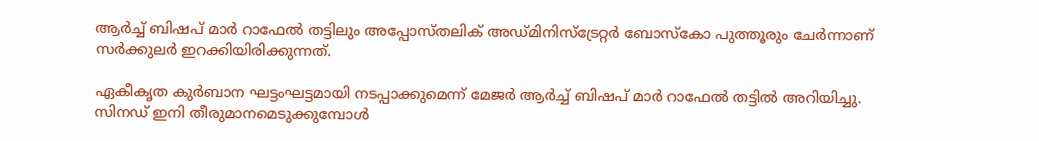ആര്‍ച്ച് ബിഷപ് മാര്‍ റാഫേല്‍ തട്ടിലും അപ്പോസ്തലിക് അഡ്മിനിസ്‌ട്രേറ്റര്‍ ബോസ്‌കോ പുത്തൂരും ചേര്‍ന്നാണ് സര്‍ക്കുലര്‍ ഇറക്കിയിരിക്കുന്നത്.

ഏകീകൃത കുര്‍ബാന ഘട്ടംഘട്ടമായി നടപ്പാക്കുമെന്ന് മേജര്‍ ആര്‍ച്ച് ബിഷപ് മാര്‍ റാഫേല്‍ തട്ടില്‍ അറിയിച്ചു. സിനഡ് ഇനി തീരുമാനമെടുക്കുമ്പോള്‍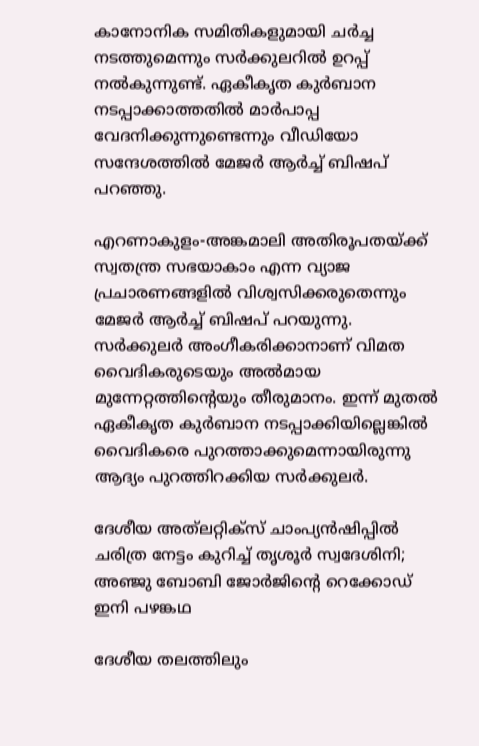കാനോനിക സമിതികളുമായി ചര്‍ച്ച നടത്തുമെന്നും സര്‍ക്കുലറില്‍ ഉറപ്പ് നല്‍കുന്നുണ്ട്. ഏകീകൃത കുര്‍ബാന നടപ്പാക്കാത്തതില്‍ മാര്‍പാപ്പ വേദനിക്കുന്നുണ്ടെന്നും വീഡിയോ സന്ദേശത്തില്‍ മേജര്‍ ആര്‍ച്ച് ബിഷപ് പറഞ്ഞു.

എറണാകുളം-അങ്കമാലി അതിരൂപതയ്ക്ക് സ്വതന്ത്ര സഭയാകാം എന്ന വ്യാജ പ്രചാരണങ്ങളില്‍ വിശ്വസിക്കരുതെന്നും മേജര്‍ ആര്‍ച്ച് ബിഷപ് പറയുന്നു. സര്‍ക്കുലര്‍ അംഗീകരിക്കാനാണ് വിമത വൈദികരുടെയും അല്‍മായ മുന്നേറ്റത്തിന്‍റെയും തീരുമാനം. ഇന്ന് മുതല്‍ ഏകീകൃത കുര്‍ബാന നടപ്പാക്കിയില്ലെങ്കില്‍ വൈദികരെ പുറത്താക്കുമെന്നായിരുന്നു ആദ്യം പുറത്തിറക്കിയ സര്‍ക്കുലര്‍.

ദേശീയ അത്‌ലറ്റിക്സ് ചാംപ‍്യൻഷിപ്പിൽ ചരിത്ര നേട്ടം കുറിച്ച് തൃശൂർ സ്വദേശിനി; അഞ്ജു ബോബി ജോർജിന്‍റെ റെക്കോഡ് ഇനി പഴങ്കഥ

ദേശീയ തലത്തിലും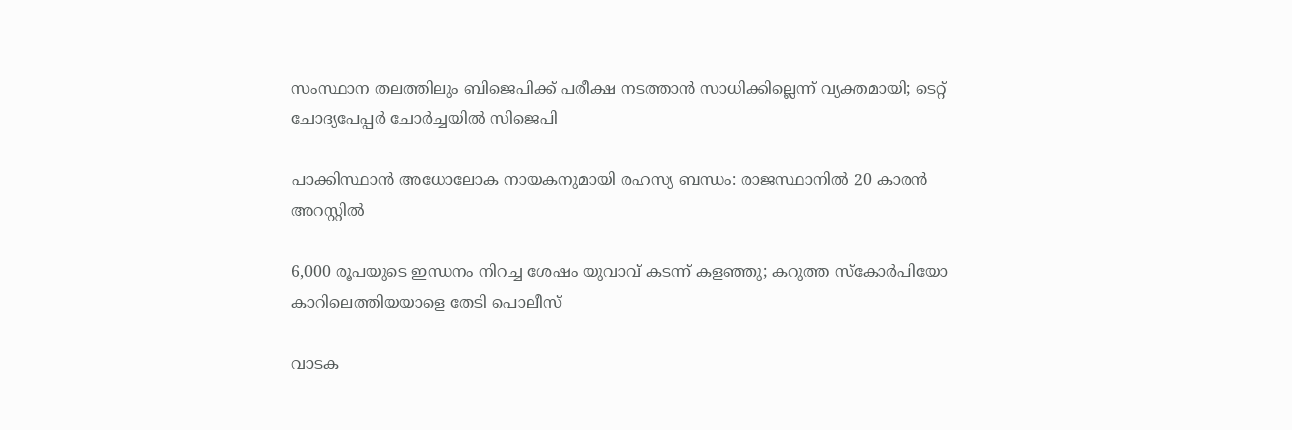സംസ്ഥാന തലത്തിലും ബിജെപിക്ക് പരീക്ഷ നടത്താൻ സാധിക്കില്ലെന്ന് വ‍്യക്തമായി; ടെറ്റ് ചോദ‍്യപേപ്പർ ചോർച്ചയിൽ സിജെപി

പാക്കിസ്ഥാൻ അധോലോക നായകനുമായി രഹസ്യ ബന്ധം: രാജസ്ഥാനിൽ 20 കാരൻ അറസ്റ്റിൽ

6,000 രൂപയുടെ ഇന്ധനം നിറച്ച ശേഷം യുവാവ് കടന്ന് കളഞ്ഞു; കറുത്ത സ്കോർപിയോ കാറിലെത്തിയയാളെ തേടി പൊലീസ്

വാടക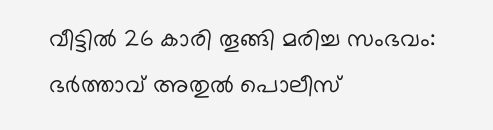വീട്ടിൽ 26 കാരി തൂങ്ങി മരിച്ച സംഭവം: ഭർത്താവ് അതുൽ പൊലീസ്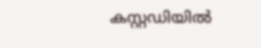കസ്റ്റഡിയിൽ